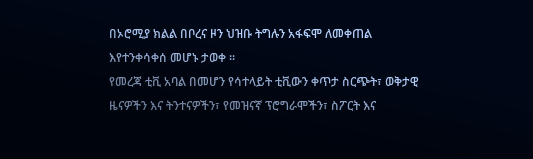በኦሮሚያ ክልል በቦረና ዞን ህዝቡ ትግሉን አፋፍሞ ለመቀጠል እየተንቀሳቀሰ መሆኑ ታወቀ ።
የመረጃ ቲቪ አባል በመሆን የሳተላይት ቲቪውን ቀጥታ ስርጭት፣ ወቅታዊ ዜናዎችን እና ትንተናዎችን፣ የመዝናኛ ፕሮግራሞችን፣ ስፖርት እና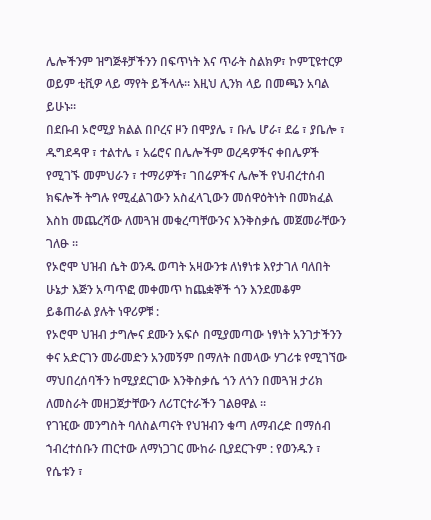ሌሎችንም ዝግጅቶቻችንን በፍጥነት እና ጥራት ስልክዎ፣ ኮምፒዩተርዎ ወይም ቲቪዎ ላይ ማየት ይችላሉ። እዚህ ሊንክ ላይ በመጫን አባል ይሁኑ።
በደቡብ ኦሮሚያ ክልል በቦረና ዞን በሞያሌ ፣ ቡሌ ሆራ፣ ደሬ ፣ ያቤሎ ፣ ዱግደዳዋ ፣ ተልተሌ ፣ አሬሮና በሌሎችም ወረዳዎችና ቀበሌዎች የሚገኙ መምህራን ፣ ተማሪዎች፣ ገበሬዎችና ሌሎች የህብረተሰብ ክፍሎች ትግሉ የሚፈልገውን አስፈላጊውን መሰዋዕትነት በመክፈል እስከ መጨረሻው ለመጓዝ መቁረጣቸውንና እንቅስቃሴ መጀመራቸውን ገለፁ ።
የኦሮሞ ህዝብ ሴት ወንዱ ወጣት አዛውንቱ ለነፃነቱ እየታገለ ባለበት ሁኔታ እጅን አጣጥፎ መቀመጥ ከጨቋኞች ጎን እንደመቆም ይቆጠራል ያሉት ነዋሪዎቹ :
የኦሮሞ ህዝብ ታግሎና ደሙን አፍሶ በሚያመጣው ነፃነት አንገታችንን ቀና አድርገን መራመድን አንመኝም በማለት በመላው ሃገሪቱ የሚገኘው ማህበረሰባችን ከሚያደርገው እንቅስቃሴ ጎን ለጎን በመጓዝ ታሪክ ለመስራት መዘጋጀታቸውን ለሪፐርተራችን ገልፀዋል ።
የገዢው መንግስት ባለስልጣናት የህዝብን ቁጣ ለማብረድ በማሰብ ኀብረተሰቡን ጠርተው ለማነጋገር ሙከራ ቢያደርጉም : የወንዱን ፣ የሴቱን ፣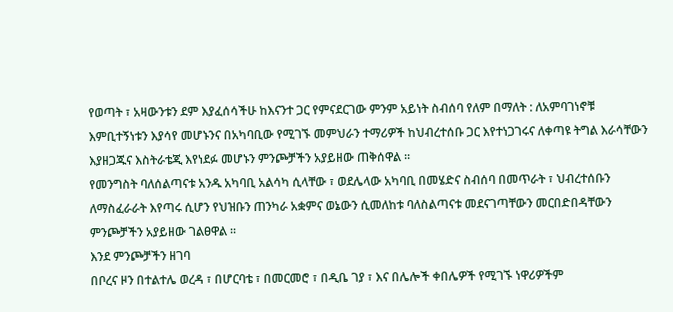የወጣት ፣ አዛውንቱን ደም እያፈሰሳችሁ ከእናንተ ጋር የምናደርገው ምንም አይነት ስብሰባ የለም በማለት : ለአምባገነኖቹ እምቢተኝነቱን እያሳየ መሆኑንና በአካባቢው የሚገኙ መምህራን ተማሪዎች ከህብረተሰቡ ጋር እየተነጋገሩና ለቀጣዩ ትግል እራሳቸውን እያዘጋጁና እስትራቴጂ እየነደፉ መሆኑን ምንጮቻችን አያይዘው ጠቅሰዋል ።
የመንግስት ባለሰልጣናቱ አንዱ አካባቢ አልሳካ ሲላቸው ፣ ወደሌላው አካባቢ በመሄድና ስብሰባ በመጥራት ፣ ህብረተሰቡን ለማስፈራራት እየጣሩ ሲሆን የህዝቡን ጠንካራ አቋምና ወኔውን ሲመለከቱ ባለስልጣናቱ መደናገጣቸውን መርበድበዳቸውን ምንጮቻችን አያይዘው ገልፀዋል ።
እንደ ምንጮቻችን ዘገባ
በቦረና ዞን በተልተሌ ወረዳ ፣ በሆርባቴ ፣ በመርመሮ ፣ በዲቤ ገያ ፣ እና በሌሎች ቀበሌዎች የሚገኙ ነዋሪዎችም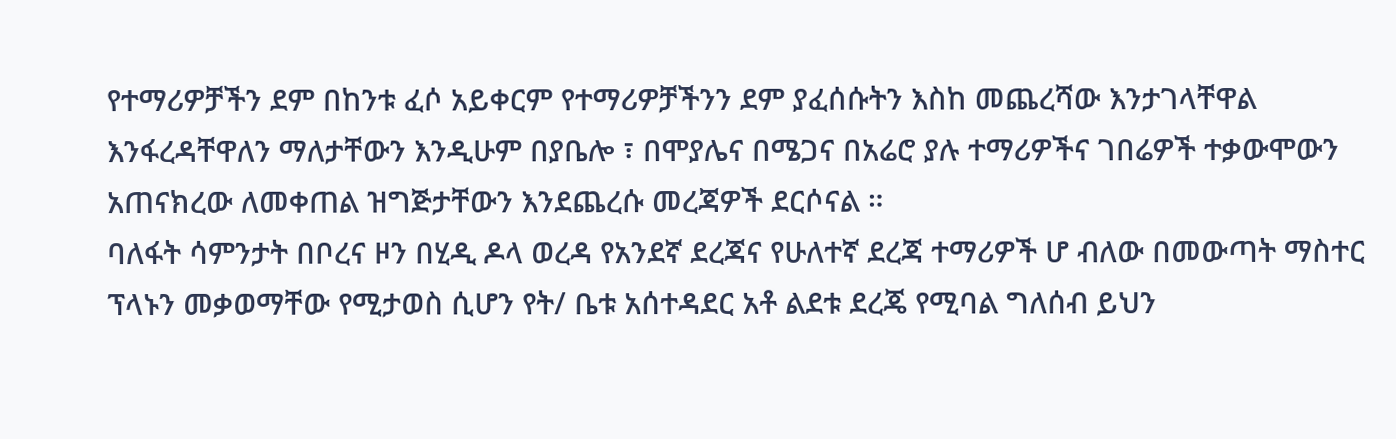የተማሪዎቻችን ደም በከንቱ ፈሶ አይቀርም የተማሪዎቻችንን ደም ያፈሰሱትን እስከ መጨረሻው እንታገላቸዋል እንፋረዳቸዋለን ማለታቸውን እንዲሁም በያቤሎ ፣ በሞያሌና በሜጋና በአሬሮ ያሉ ተማሪዎችና ገበሬዎች ተቃውሞውን አጠናክረው ለመቀጠል ዝግጅታቸውን እንደጨረሱ መረጃዎች ደርሶናል ።
ባለፋት ሳምንታት በቦረና ዞን በሂዲ ዶላ ወረዳ የአንደኛ ደረጃና የሁለተኛ ደረጃ ተማሪዎች ሆ ብለው በመውጣት ማስተር ፕላኑን መቃወማቸው የሚታወስ ሲሆን የት/ ቤቱ አሰተዳደር አቶ ልደቱ ደረጄ የሚባል ግለሰብ ይህን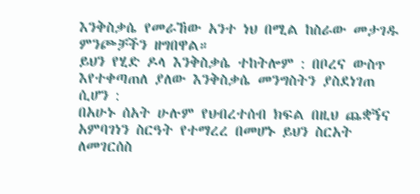እንቅስቃሴ የመራኸው አንተ ነህ በሚል ከስራው መታገዱ ምንጮቻችን ዘግበዋል።
ይህን የሂድ ዶላ እንቅስቃሴ ተከትሎም : በቦረና ውስጥ እየተቀጣጠለ ያለው እንቅስቃሴ መንግስትን ያስደነገጠ ሲሆን :
በአሁኑ ሰአት ሁሉም የህብረተሰብ ክፍል በዚህ ጨቋኝና አምባገነን ስርዓት የተማረረ በመሆኑ ይህን ስርአት ለመገርሰስ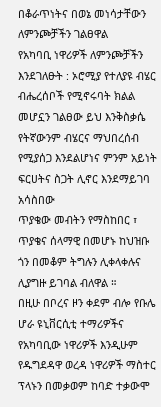በቆራጥነትና በወኔ መነሳታቸውን ለምንጮቻችን ገልፀዋል
የአካባቢ ነዋሪዎች ለምንጮቻችን እንደገለፁት : ኦሮሚያ የተለያዩ ብሄር ብሔረሰቦች የሚኖሩባት ክልል መሆኗን ገልፀው ይህ እንቅስቃሴ የትኛውንም ብሄርና ማህበረሰብ የሚያሰጋ እንደልሆነና ምንም አይነት ፍርሀትና ስጋት ሊኖር እንደማይገባ አሳስበው
ጥያቄው መብትን የማስከበር ፣ ጥያቄና ሰላማዊ በመሆኑ ከህዝቡ ጎን በመቆም ትግሉን ሊቀላቀሉና ሊያግዙ ይገባል ብለዋል ።
በዚሁ በቦረና ዞን ቀደም ብሎ የቡሌ ሆራ ዩኒቨርሲቲ ተማሪዎችና የአካባቢው ነዋሪዎች እንዲሁም የዱግደዳዋ ወረዳ ነዋሪዎች ማስተር ፕላኑን በመቃወም ከባድ ተቃውሞ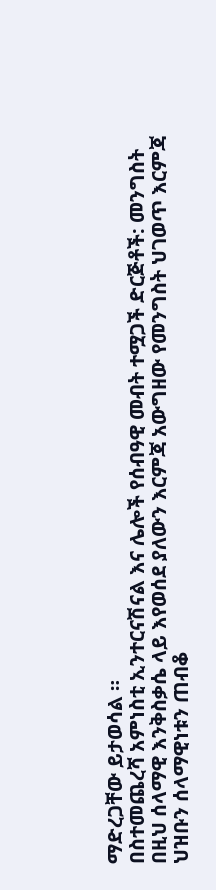ማድረጋቸው ይታወሳል ።
በስተመጨረሻ አምነስቲ ኢንተርናሽናል እና ሌሎች የሰብዓዊ መብት ተሟጋች ድርጅቶች: መንግስት በዚህ ሰላማዊ እንቅስቃሴ ላይ እየወሰደ ያለውን እርምጃ አውግዘው የመንግስት ህገወጥ እርምጃ ህዝቡን ሰላማዊነቱን ጠብቆ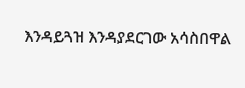እንዳይጓዝ እንዳያደርገው አሳስበዋል